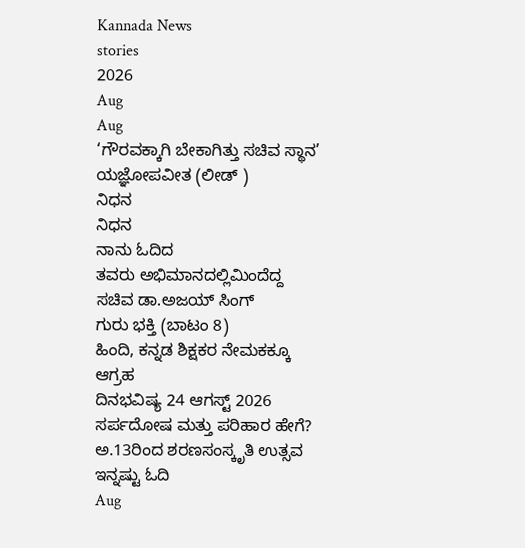Kannada News
stories
2026
Aug
Aug
‘ಗೌರವಕ್ಕಾಗಿ ಬೇಕಾಗಿತ್ತು ಸಚಿವ ಸ್ಥಾನ’
ಯಜ್ಞೋಪವೀತ (ಲೀಡ್ )
ನಿಧನ
ನಿಧನ
ನಾನು ಓದಿದ
ತವರು ಅಭಿಮಾನದಲ್ಲಿಮಿಂದೆದ್ದ ಸಚಿವ ಡಾ.ಅಜಯ್ ಸಿಂಗ್
ಗುರು ಭಕ್ತಿ (ಬಾಟಂ 8)
ಹಿಂದಿ, ಕನ್ನಡ ಶಿಕ್ಷಕರ ನೇಮಕಕ್ಕೂ ಆಗ್ರಹ
ದಿನಭವಿಷ್ಯ 24 ಆಗಸ್ಟ್ 2026
ಸರ್ಪದೋಷ ಮತ್ತು ಪರಿಹಾರ ಹೇಗೆ?
ಅ.13ರಿಂದ ಶರಣಸಂಸ್ಕೃತಿ ಉತ್ಸವ
ಇನ್ನಷ್ಟು ಓದಿ
Aug